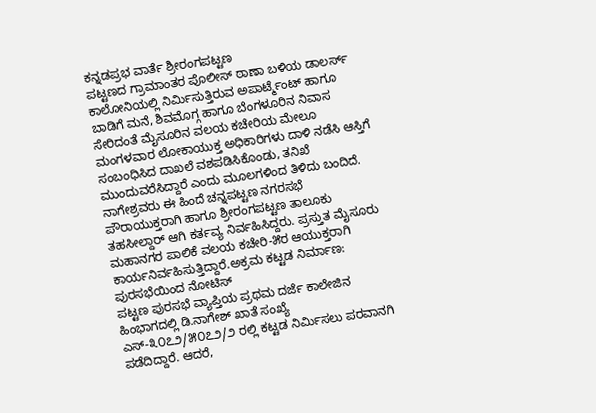ಕನ್ನಡಪ್ರಭ ವಾರ್ತೆ ಶ್ರೀರಂಗಪಟ್ಟಣ
ಪಟ್ಟಣದ ಗ್ರಾಮಾಂತರ ಪೊಲೀಸ್ ಠಾಣಾ ಬಳಿಯ ಡಾಲರ್ಸ್ ಕಾಲೋನಿಯಲ್ಲಿ ನಿರ್ಮಿಸುತ್ತಿರುವ ಅಪಾರ್ಟ್ಮೆಂಟ್ ಹಾಗೂ ಬಾಡಿಗೆ ಮನೆ, ಶಿವಮೊಗ್ಗ ಹಾಗೂ ಬೆಂಗಳೂರಿನ ನಿವಾಸ ಸೇರಿದಂತೆ ಮೈಸೂರಿನ ವಲಯ ಕಚೇರಿಯ ಮೇಲೂ ಮಂಗಳವಾರ ಲೋಕಾಯುಕ್ತ ಅಧಿಕಾರಿಗಳು ದಾಳಿ ನಡೆಸಿ ಆಸ್ತಿಗೆ ಸಂಬಂಧಿಸಿದ ದಾಖಲೆ ವಶಪಡಿಸಿಕೊಂಡು, ತನಿಖೆ ಮುಂದುವರೆಸಿದ್ದಾರೆ ಎಂದು ಮೂಲಗಳಿಂದ ತಿಳಿದು ಬಂದಿದೆ.
ನಾಗೇಶ್ರವರು ಈ ಹಿಂದೆ ಚನ್ನಪಟ್ಟಣ ನಗರಸಭೆ ಪೌರಾಯುಕ್ತರಾಗಿ ಹಾಗೂ ಶ್ರೀರಂಗಪಟ್ಟಣ ತಾಲೂಕು ತಹಸೀಲ್ದಾರ್ ಆಗಿ ಕರ್ತವ್ಯ ನಿರ್ವಹಿಸಿದ್ದರು. ಪ್ರಸ್ತುತ ಮೈಸೂರು ಮಹಾನಗರ ಪಾಲಿಕೆ ವಲಯ ಕಚೇರಿ-೫ರ ಆಯುಕ್ತರಾಗಿ ಕಾರ್ಯನಿರ್ವಹಿಸುತ್ತಿದ್ದಾರೆ.ಅಕ್ರಮ ಕಟ್ಟಡ ನಿರ್ಮಾಣ: ಪುರಸಭೆಯಿಂದ ನೋಟಿಸ್
ಪಟ್ಟಣ ಪುರಸಭೆ ವ್ಯಾಪ್ತಿಯ ಪ್ರಥಮ ದರ್ಜೆ ಕಾಲೇಜಿನ ಹಿಂಭಾಗದಲ್ಲಿ ಡಿ.ನಾಗೇಶ್ ಖಾತೆ ಸಂಖ್ಯೆ ಎಸ್-೩೦೭೨/೫೦೭೨/೨ ರಲ್ಲಿ ಕಟ್ಟಡ ನಿರ್ಮಿಸಲು ಪರವಾನಗಿ ಪಡೆದಿದ್ದಾರೆ. ಆದರೆ,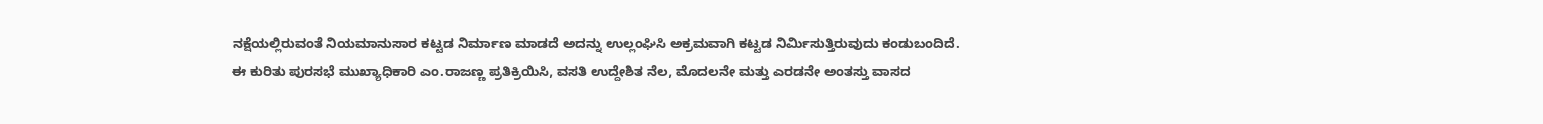ನಕ್ಷೆಯಲ್ಲಿರುವಂತೆ ನಿಯಮಾನುಸಾರ ಕಟ್ಟಡ ನಿರ್ಮಾಣ ಮಾಡದೆ ಅದನ್ನು ಉಲ್ಲಂಘಿಸಿ ಅಕ್ರಮವಾಗಿ ಕಟ್ಟಡ ನಿರ್ಮಿಸುತ್ತಿರುವುದು ಕಂಡುಬಂದಿದೆ.
ಈ ಕುರಿತು ಪುರಸಭೆ ಮುಖ್ಯಾಧಿಕಾರಿ ಎಂ.ರಾಜಣ್ಣ ಪ್ರತಿಕ್ರಿಯಿಸಿ, ವಸತಿ ಉದ್ದೇಶಿತ ನೆಲ, ಮೊದಲನೇ ಮತ್ತು ಎರಡನೇ ಅಂತಸ್ತು ವಾಸದ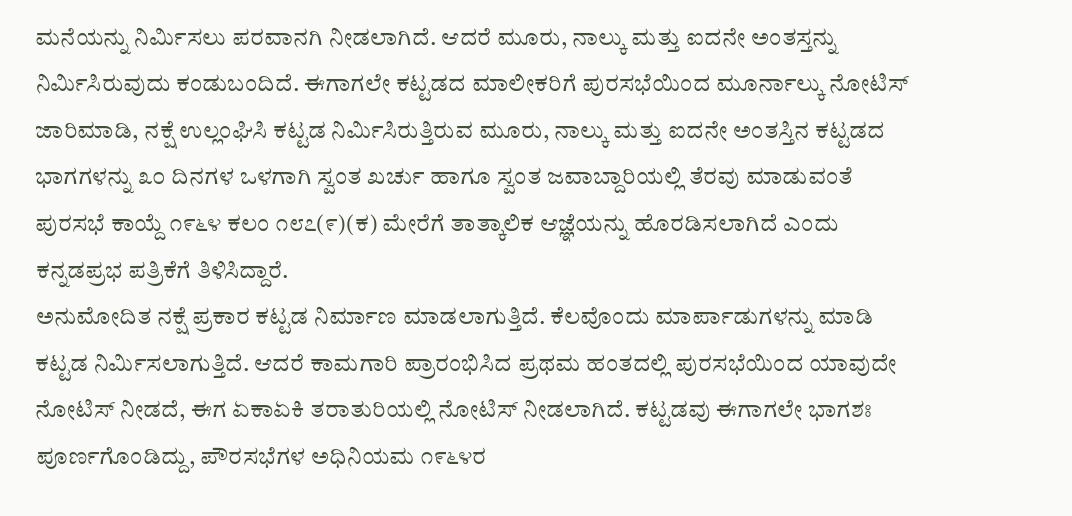ಮನೆಯನ್ನು ನಿರ್ಮಿಸಲು ಪರವಾನಗಿ ನೀಡಲಾಗಿದೆ. ಆದರೆ ಮೂರು, ನಾಲ್ಕು ಮತ್ತು ಐದನೇ ಅಂತಸ್ತನ್ನು ನಿರ್ಮಿಸಿರುವುದು ಕಂಡುಬಂದಿದೆ. ಈಗಾಗಲೇ ಕಟ್ಟಡದ ಮಾಲೀಕರಿಗೆ ಪುರಸಭೆಯಿಂದ ಮೂರ್ನಾಲ್ಕು ನೋಟಿಸ್ ಜಾರಿಮಾಡಿ, ನಕ್ಷೆ ಉಲ್ಲಂಘಿಸಿ ಕಟ್ಟಡ ನಿರ್ಮಿಸಿರುತ್ತಿರುವ ಮೂರು, ನಾಲ್ಕು ಮತ್ತು ಐದನೇ ಅಂತಸ್ತಿನ ಕಟ್ಟಡದ ಭಾಗಗಳನ್ನು ೩೦ ದಿನಗಳ ಒಳಗಾಗಿ ಸ್ವಂತ ಖರ್ಚು ಹಾಗೂ ಸ್ವಂತ ಜವಾಬ್ದಾರಿಯಲ್ಲಿ ತೆರವು ಮಾಡುವಂತೆ ಪುರಸಭೆ ಕಾಯ್ದೆ ೧೯೬೪ ಕಲಂ ೧೮೭(೯)(ಕ) ಮೇರೆಗೆ ತಾತ್ಕಾಲಿಕ ಆಜ್ಞೆಯನ್ನು ಹೊರಡಿಸಲಾಗಿದೆ ಎಂದು ಕನ್ನಡಪ್ರಭ ಪತ್ರಿಕೆಗೆ ತಿಳಿಸಿದ್ದಾರೆ.
ಅನುಮೋದಿತ ನಕ್ಷೆ ಪ್ರಕಾರ ಕಟ್ಟಡ ನಿರ್ಮಾಣ ಮಾಡಲಾಗುತ್ತಿದೆ. ಕೆಲವೊಂದು ಮಾರ್ಪಾಡುಗಳನ್ನು ಮಾಡಿ ಕಟ್ಟಡ ನಿರ್ಮಿಸಲಾಗುತ್ತಿದೆ. ಆದರೆ ಕಾಮಗಾರಿ ಪ್ರಾರಂಭಿಸಿದ ಪ್ರಥಮ ಹಂತದಲ್ಲಿ ಪುರಸಭೆಯಿಂದ ಯಾವುದೇ ನೋಟಿಸ್ ನೀಡದೆ, ಈಗ ಏಕಾಏಕಿ ತರಾತುರಿಯಲ್ಲಿ ನೋಟಿಸ್ ನೀಡಲಾಗಿದೆ. ಕಟ್ಟಡವು ಈಗಾಗಲೇ ಭಾಗಶಃ ಪೂರ್ಣಗೊಂಡಿದ್ದು, ಪೌರಸಭೆಗಳ ಅಧಿನಿಯಮ ೧೯೬೪ರ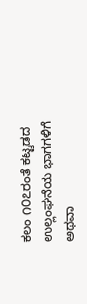ಕಲಂ ೧೦೭ರಂತೆ ಕಟ್ಟಡದ ಉಲ್ಲಂಘನೆಯ ಭಾಗಗಳಿಗೆ ಅಥವಾ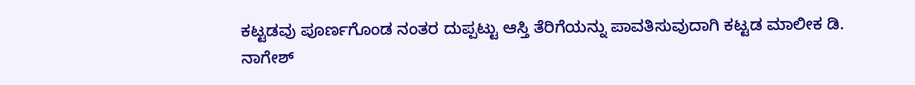ಕಟ್ಟಡವು ಪೂರ್ಣಗೊಂಡ ನಂತರ ದುಪ್ಪಟ್ಟು ಆಸ್ತಿ ತೆರಿಗೆಯನ್ನು ಪಾವತಿಸುವುದಾಗಿ ಕಟ್ಟಡ ಮಾಲೀಕ ಡಿ. ನಾಗೇಶ್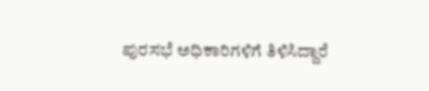ಪುರಸಭೆ ಅಧಿಕಾರಿಗಳಿಗೆ ತಿಳಿಸಿದ್ದಾರೆ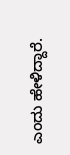ಎಂದು ಹೇಳಿದ್ದಾರೆ.